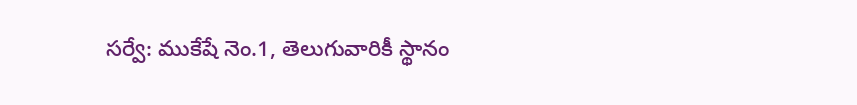సర్వే: ముకేషే నెం.1, తెలుగువారికీ స్థానం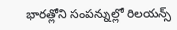భారత్లోని సంపన్నుల్లో రిలయన్స్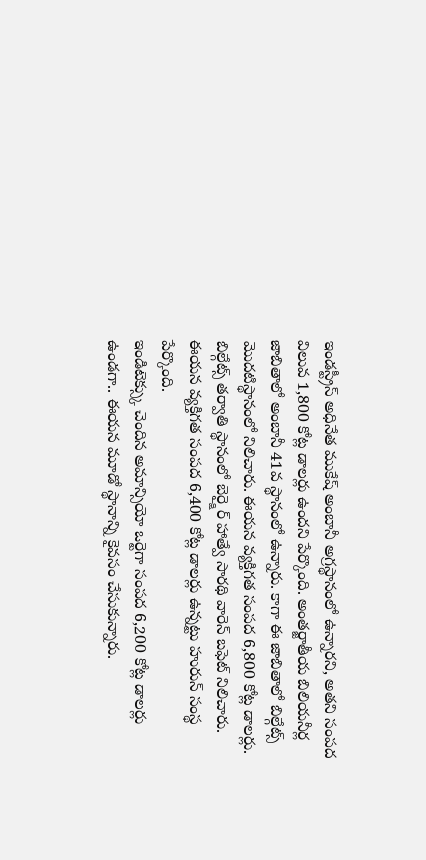ఇండస్ట్రీస్ అధినేత ముకేష్ అంబానీ అగ్రస్థానంలో ఉన్నారని, అతని సంపద విలువ 1,800 కోట్ల డాలర్లు ఉందని పేర్కొంది. అంతర్జాతీయ బిలియనీర్ల జాబితాలో అంబానీ 41వ స్థానంలో ఉన్నారు. కాగా ఈ జాబితాలో బిల్గేట్స్ మొదటిస్థానంలో నిలిచారు. ఈయన వ్యక్తిగత సంపద 6,800 కోట్ల డాలర్లు. బిల్గేట్స్ తర్వాతి స్థానంలో బెర్క్షైర్ హాత్వే సారథి వారెన్ బఫెట్ నిలిచారు. ఈయన వ్యక్తిగత సంపద 6,400 కోట్ల డాలర్లు ఉన్నట్టు హురున్ సంస్థ పేర్కొంది.
ఇండిటెక్స్కు చెందిన అమాన్సియో ఒర్టెగా సంపద 6,200 కోట్ల డాలర్లు ఉండగా.. ఈయన మూడో స్థానాన్ని కైవసం చేసుకున్నారు.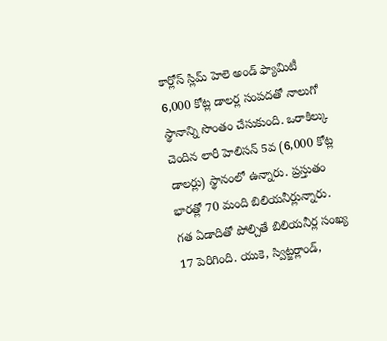కార్లోస్ స్లిమ్ హెలె అండ్ ఫ్యామిటీ 6,000 కోట్ల డాలర్ల సంపదతో నాలుగో స్థానాన్ని సొంతం చేసుకుంది. ఒరాకిల్కు చెందిన లారీ హెలిసన్ 5వ (6,000 కోట్ల డాలర్లు) స్థానంలో ఉన్నారు. ప్రస్తుతం భారత్లో 70 మంది బిలియనీర్లున్నారు. గత ఏడాదితో పోల్చితే బిలియనీర్ల సంఖ్య 17 పెరిగింది. యుకె, స్విట్జర్లాండ్,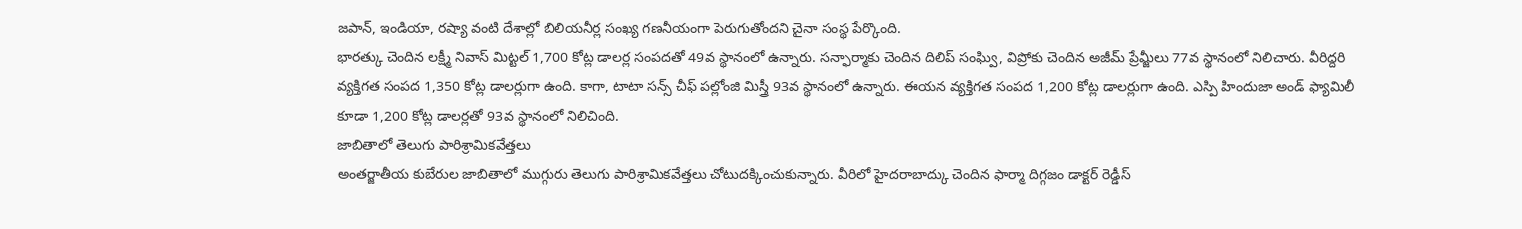జపాన్, ఇండియా, రష్యా వంటి దేశాల్లో బిలియనీర్ల సంఖ్య గణనీయంగా పెరుగుతోందని చైనా సంస్థ పేర్కొంది.
భారత్కు చెందిన లక్ష్మీ నివాస్ మిట్టల్ 1,700 కోట్ల డాలర్ల సంపదతో 49వ స్థానంలో ఉన్నారు. సన్ఫార్మాకు చెందిన దిలిప్ సంఘ్వి, విప్రోకు చెందిన అజీమ్ ప్రేమ్జీలు 77వ స్థానంలో నిలిచారు. వీరిద్దరి వ్యక్తిగత సంపద 1,350 కోట్ల డాలర్లుగా ఉంది. కాగా, టాటా సన్స్ చీఫ్ పల్లోంజి మిస్త్రీ 93వ స్థానంలో ఉన్నారు. ఈయన వ్యక్తిగత సంపద 1,200 కోట్ల డాలర్లుగా ఉంది. ఎస్పి హిందుజా అండ్ ఫ్యామిలీ కూడా 1,200 కోట్ల డాలర్లతో 93వ స్థానంలో నిలిచింది.
జాబితాలో తెలుగు పారిశ్రామికవేత్తలు
అంతర్జాతీయ కుబేరుల జాబితాలో ముగ్గురు తెలుగు పారిశ్రామికవేత్తలు చోటుదక్కించుకున్నారు. వీరిలో హైదరాబాద్కు చెందిన ఫార్మా దిగ్గజం డాక్టర్ రెడ్డీస్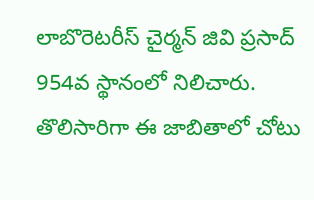లాబొరెటరీస్ చైర్మన్ జివి ప్రసాద్ 954వ స్థానంలో నిలిచారు. తొలిసారిగా ఈ జాబితాలో చోటు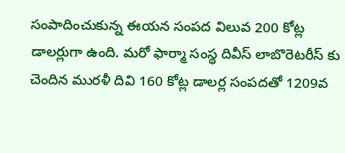సంపాదించుకున్న ఈయన సంపద విలువ 200 కోట్ల డాలర్లుగా ఉంది. మరో ఫార్మా సంస్థ దివీస్ లాబొరెటరీస్ కు చెందిన మురళీ దివి 160 కోట్ల డాలర్ల సంపదతో 1209వ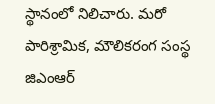స్థానంలో నిలిచారు. మరో పారిశ్రామిక, మౌలికరంగ సంస్థ జిఎంఆర్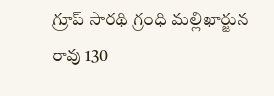గ్రూప్ సారథి గ్రంధి మల్లిఖార్జున రావు 130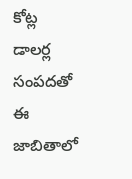కోట్ల డాలర్ల సంపదతో ఈ జాబితాలో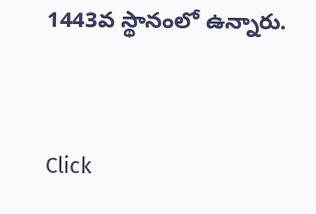1443వ స్థానంలో ఉన్నారు.


Click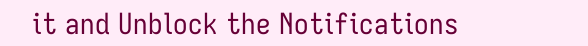it and Unblock the Notifications